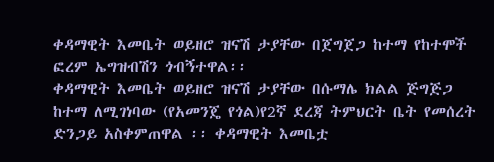ቀዳማዊት እመቤት ወይዘሮ ዝናሽ ታያቸው በጀግጀጋ ከተማ የከተሞች ፎረም ኤግዝብሽን ጎብኝተዋል፡፡
ቀዳማዊት እመቤት ወይዘሮ ዝናሽ ታያቸው በሱማሌ ክልል ጅግጅጋ ከተማ ለሚገነባው (የአመንጄ የጎል)የ2ኛ ደረጃ ትምህርት ቤት የመሰረት ድንጋይ አስቀምጠዋል ፡፡ ቀዳማዊት እመቤቷ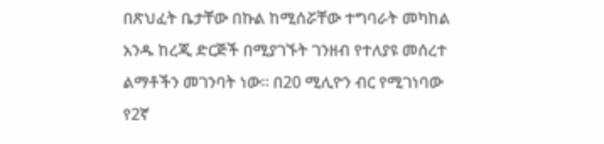በጽህፈት ቤታቸው በኩል ከሚሰሯቸው ተግባራት መካከል አንዱ ከረጂ ድርጅች በሚያገኙት ገንዘብ የተለያዩ መሰረተ ልማቶችን መገንባት ነው፡፡ በ20 ሚሊዮን ብር የሚገነባው የ2ኛ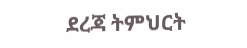ደረጃ ትምህርት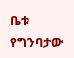ቤቱ የግንባታው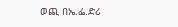ወጪ በኤ.ፌ.ድሪ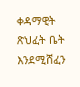ቀዳማዊት ጽህፈት ቤት እንደሚሸፈን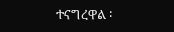ተናግረዋል ፡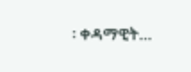፡ ቀዳማዊት…